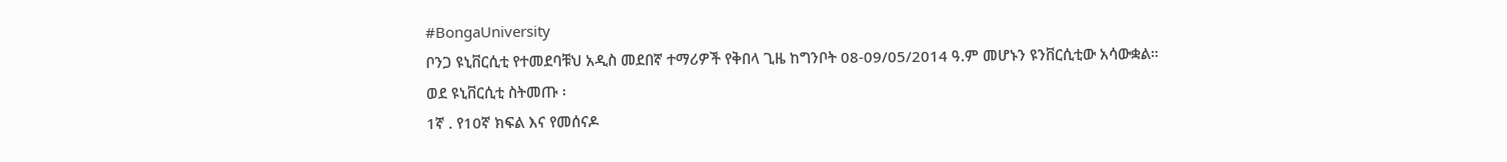#BongaUniversity
ቦንጋ ዩኒቨርሲቲ የተመደባቹህ አዲስ መደበኛ ተማሪዎች የቅበላ ጊዜ ከግንቦት 08-09/05/2014 ዓ.ም መሆኑን ዩንቨርሲቲው አሳውቋል።
ወደ ዩኒቨርሲቲ ስትመጡ ፡
1ኛ . የ10ኛ ክፍል እና የመሰናዶ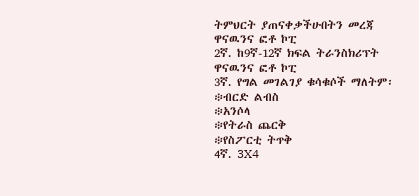ትምህርት ያጠናቀቃችሁበትን መረጃ ዋናዉንና ፎቶ ኮፒ
2ኛ. ከ9ኛ-12ኛ ክፍል ትራንስክሪፕት ዋናዉንና ፎቶ ኮፒ
3ኛ. የግል መገልገያ ቁሳቁሶች ማለትም፡
፨ብርድ ልብስ
፨አንሶላ
፨የትራስ ጨርቅ
፨የስፖርቲ ትጥቅ
4ኛ. 3X4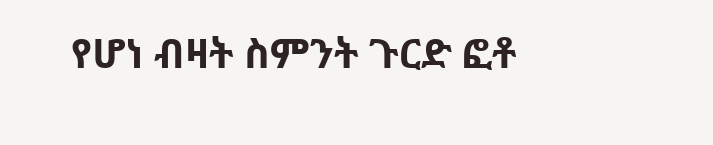የሆነ ብዛት ስምንት ጉርድ ፎቶ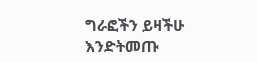ግራፎችን ይዛችሁ እንድትመጡ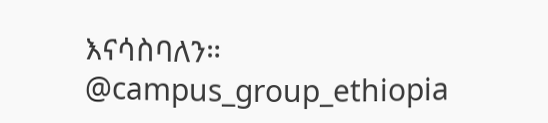እናሳስባለን።
@campus_group_ethiopia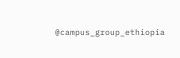@campus_group_ethiopia